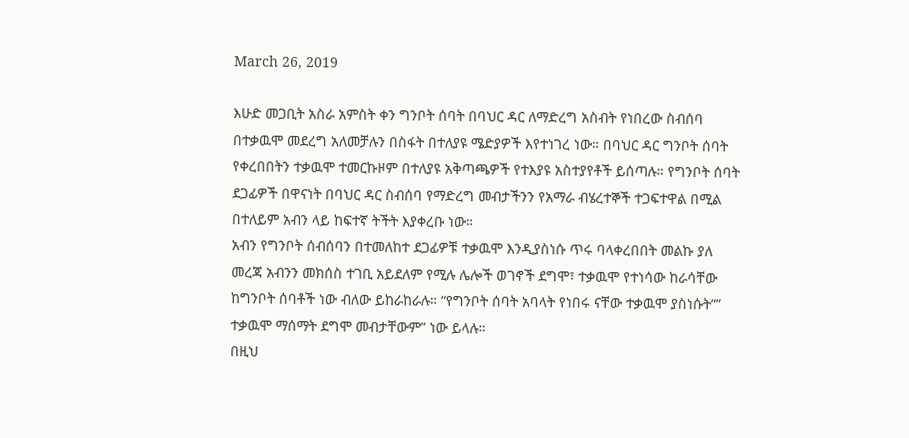March 26, 2019

እሁድ መጋቢት አስራ አምስት ቀን ግንቦት ሰባት በባህር ዳር ለማድረግ አስብት የነበረው ስብሰባ በተቃዉሞ መደረግ አለመቻሉን በስፋት በተለያዩ ሜድያዎች እየተነገረ ነው። በባህር ዳር ግንቦት ሰባት የቀረበበትን ተቃዉሞ ተመርኩዞም በተለያዩ አቅጣጫዎች የተእያዩ አስተያየቶች ይሰጣሉ። የግንቦት ሰባት ደጋፊዎች በዋናነት በባህር ዳር ስብሰባ የማድረግ መብታችንን የአማራ ብሄረተኞች ተጋፍተዋል በሚል በተለይም አብን ላይ ከፍተኛ ትችት እያቀረቡ ነው።
አብን የግንቦት ሰብሰባን በተመለከተ ደጋፊዎቹ ተቃዉሞ እንዲያስነሱ ጥሩ ባላቀረበበት መልኩ ያለ መረጃ አብንን መክሰስ ተገቢ አይደለም የሚሉ ሌሎች ወገኖች ደግሞ፣ ተቃዉሞ የተነሳው ከራሳቸው ከግንቦት ሰባቶች ነው ብለው ይከራከራሉ። “የግንቦት ሰባት አባላት የነበሩ ናቸው ተቃዉሞ ያስነሱት”” ተቃዉሞ ማሰማት ደግሞ መብታቸውም” ነው ይላሉ።
በዚህ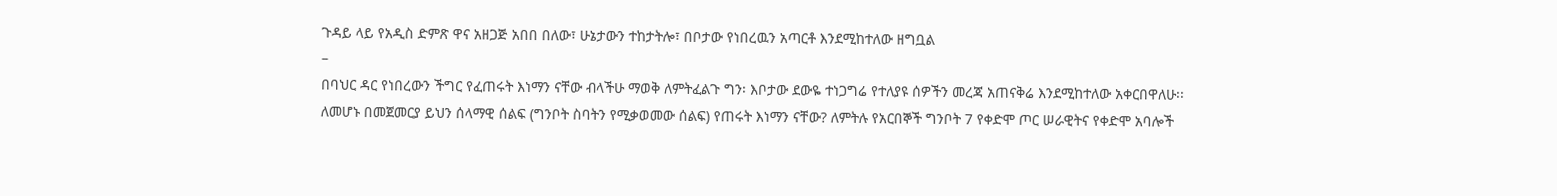ጉዳይ ላይ የአዲስ ድምጽ ዋና አዘጋጅ አበበ በለው፣ ሁኔታውን ተከታትሎ፣ በቦታው የነበረዉን አጣርቶ እንደሚከተለው ዘግቧል
–
በባህር ዳር የነበረውን ችግር የፈጠሩት እነማን ናቸው ብላችሁ ማወቅ ለምትፈልጉ ግን፡ እቦታው ደውዬ ተነጋግሬ የተለያዩ ሰዎችን መረጃ አጠናቅሬ እንደሚከተለው አቀርበዋለሁ፡፡
ለመሆኑ በመጀመርያ ይህን ሰላማዊ ሰልፍ (ግንቦት ስባትን የሚቃወመው ሰልፍ) የጠሩት እነማን ናቸው? ለምትሉ የአርበኞች ግንቦት 7 የቀድሞ ጦር ሠራዊትና የቀድሞ አባሎች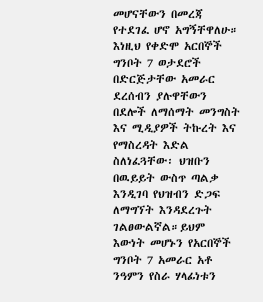መሆናቸውን በመረጃ የተደገፈ ሆኖ አግኝቸዋለሁ።
እነዚህ የቀድሞ አርበኞች ግንቦት 7 ወታደሮች በድርጅታቸው አመራር ደረሰብን ያሉዋቸውን በደሎች ለማሰማት መንግስት እና ሚዲያዎች ትኩረት እና የማስረዳት እድል ስለነፈጓቸው፡ ህዝቡን በዉይይት ውስጥ ጣልቃ እንዲገባ የህዝብን ድጋፍ ለማግኘት እንዳደረጉት ገልፀውልኛል።ይህም እውነት መሆኑን የአርበኞች ግንቦት 7 አመራር አቶ ንዓምን የስራ ሃላፊነቱን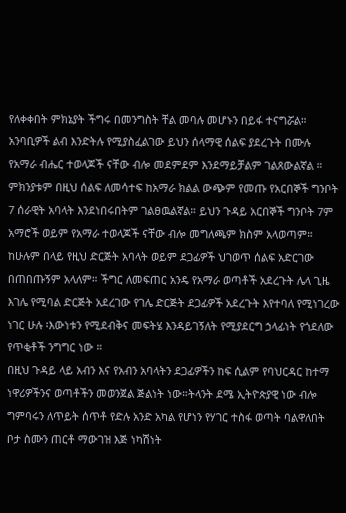የለቀቀበት ምክኔያት ችግሩ በመንግስት ቸል መባሉ መሆኑን በይፋ ተናግሯል።
አንባቢዎች ልብ እንድትሉ የሚያስፈልገው ይህን ሰላማዊ ሰልፍ ያደረጉት በሙሉ የአማራ ብሔር ተወላጆች ናቸው ብሎ መደምደም እንደማይቻልም ገልጸውልኛል ። ምክንያቱም በዚህ ሰልፍ ለመሳተፍ ከአማራ ክልል ውጭም የመጡ የአርበኞች ግንቦት 7 ሰራዊት አባላት እንደነበሩበትም ገልፀዉልኛል። ይህን ጉዳይ አርበኞች ግንቦት 7ም አማሮች ወይም የአማራ ተወላጆች ናቸው ብሎ መግለጫም ክስም አላወጣም። ከሁሉም በላይ የዚህ ድርጅት አባላት ወይም ደጋፊዎች ህገወጥ ሰልፍ አድርገው በጠበጡኝም አላለም። ችግር ለመፍጠር አንዴ የአማራ ወጣቶች አደረጉት ሌላ ጊዜ እገሌ የሚባል ድርጅት አደረገው የገሌ ድርጅት ደጋፊዎች አደረጉት እየተባለ የሚነገረው ነገር ሁሉ ፡እውነቱን የሚደብቅና መፍትሄ እንዳይገኝለት የሚያደርግ ኃላፊነት የጎደለው የጥቂቶች ንግግር ነው ።
በዚህ ጉዳይ ላይ አብን እና የአብን አባላትን ደጋፊዎችን ከፍ ሲልም የባህርዳር ከተማ ነዋሪዎችንና ወጣቶችን መወንጀል ጅልነት ነው።ትላንት ደሜ ኢትዮጵያዊ ነው ብሎ ግምባሩን ለጥይት ሰጥቶ የድሉ አንድ አካል የሆነን የሃገር ተስፋ ወጣት ባልዋለበት ቦታ ስሙን ጠርቶ ማውገዝ እጅ ነካሽነት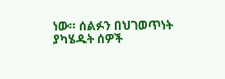ነው። ሰልፉን በህገወጥነት ያካሄዱት ሰዎች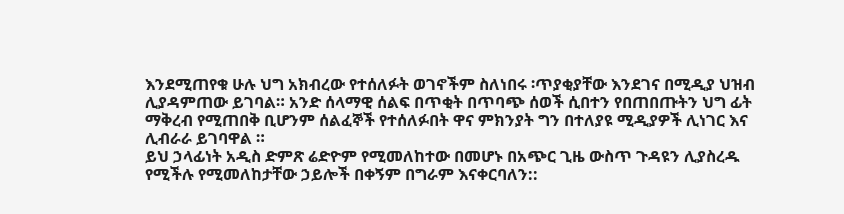እንደሚጠየቁ ሁሉ ህግ አክብረው የተሰለፉት ወገኖችም ስለነበሩ ፡ጥያቂያቸው እንደገና በሚዲያ ህዝብ ሊያዳምጠው ይገባል። አንድ ሰላማዊ ሰልፍ በጥቂት በጥባጭ ሰወች ሲበተን የበጠበጡትን ህግ ፊት ማቅረብ የሚጠበቅ ቢሆንም ሰልፈኞች የተሰለፉበት ዋና ምክንያት ግን በተለያዩ ሚዲያዎች ሊነገር እና ሊብራራ ይገባዋል ።
ይህ ኃላፊነት አዲስ ድምጽ ሬድዮም የሚመለከተው በመሆኑ በአጭር ጊዜ ውስጥ ጉዳዩን ሊያስረዱ የሚችሉ የሚመለከታቸው ኃይሎች በቀኝም በግራም እናቀርባለን::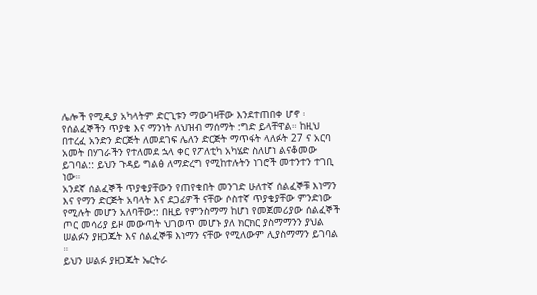ሌሎች የሚዲያ አካላትም ድርጊቱን ማውገዛቸው እንደተጠበቀ ሆኖ ፡ የሰልፈኞችን ጥያቄ እና ማንነት ለህዝብ ማሰማት :ግድ ይላቸዋል። ከዚህ በተረፈ አንድን ድርጅት ለመደገፍ ሌለን ድርጅት ማጥፋት ላለፉት 27 ና አርባ አመት በሃገራችን የተለመደ ኋላ ቀር የፖለቲካ አካሄድ ስለሆነ ልናቆመው ይገባል:: ይህን ጉዳይ ግልፅ ለማድረግ የሚከተሉትን ነገሮች መተንተን ተገቢ ነው።
አንደኛ ሰልፈኞች ጥያቄያቸውን የጠየቁበት መንገድ ሁለተኛ ሰልፈኞቹ እነማን እና የማን ድርጅት አባላት እና ደጋፊዎች ናቸው ሶስተኛ ጥያቄያቸው ምንድነው የሚሉት መሆን አለባቸው:: በዚይ የምንስማማ ከሆነ የመጀመሪያው ሰልፈኞች ጦር መሳሪያ ይዞ መውጣት ህገወጥ መሆኑ ያለ ክርክር ያስማማንን ያህል ሠልፉን ያዘጋጁት እና ሰልፈኞቹ እነማን ናቸው የሚለውም ሊያስማማን ይገባል ።
ይህን ሠልፉ ያዘጋጁት ኤርትራ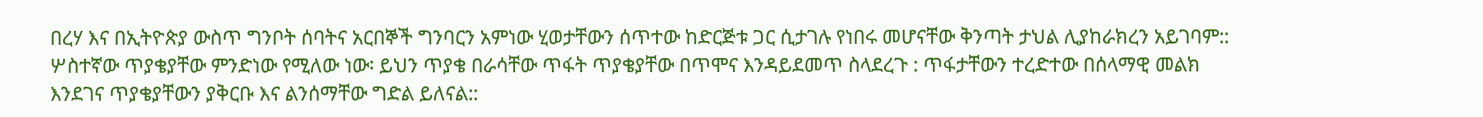በረሃ እና በኢትዮጵያ ውስጥ ግንቦት ሰባትና አርበኞች ግንባርን አምነው ሂወታቸውን ሰጥተው ከድርጅቱ ጋር ሲታገሉ የነበሩ መሆናቸው ቅንጣት ታህል ሊያከራክረን አይገባም:: ሦስተኛው ጥያቄያቸው ምንድነው የሚለው ነው፡ ይህን ጥያቄ በራሳቸው ጥፋት ጥያቄያቸው በጥሞና እንዳይደመጥ ስላደረጉ : ጥፋታቸውን ተረድተው በሰላማዊ መልክ እንደገና ጥያቄያቸውን ያቅርቡ እና ልንሰማቸው ግድል ይለናል::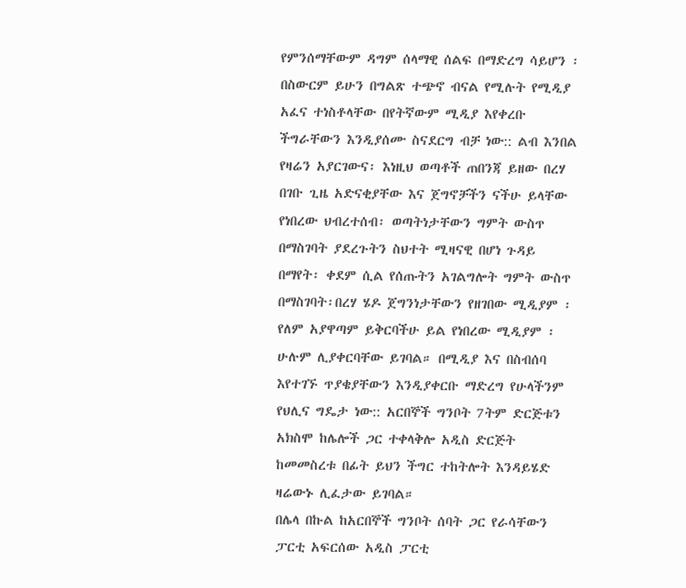የምንሰማቸውም ዳግም ሰላማዊ ሰልፍ በማድረግ ሳይሆን ፡በስውርም ይሁን በግልጽ ተጭኖ ብናል የሚሉት የሚዲያ አፈና ተነስቶላቸው በየትኛውም ሚዲያ እየቀረቡ ችግራቸውን እንዲያሰሙ ስናደርግ ብቻ ነው:: ልብ እንበል የዛሬን አያርገውና፡ እነዚህ ወጣቶች ጠበንጃ ይዘው በረሃ በገቡ ጊዜ አድናቂያቸው እና ጀግኖቻችን ናችሁ ይላቸው የነበረው ህብረተሰብ፡ ወጣትነታቸውን ግምት ውስጥ በማስገባት ያደረጉትን ስህተት ሚዛናዊ በሆነ ጉዳይ በማየት፡ ቀደም ሲል የሰጡትን አገልግሎት ግምት ውስጥ በማስገባት፡በረሃ ሄዶ ጀግንነታቸውን የዘገበው ሚዲያም ፡የለም አያዋጣም ይቅርባችሁ ይል የነበረው ሚዲያም ፡ሁሉም ሊያቀርባቸው ይገባል። በሚዲያ እና በስብሰባ እየተገኙ ጥያቄያቸውን እንዲያቀርቡ ማድረግ የሁላችንም የህሊና ግዴታ ነው:: አርበኞች ግንቦት 7ትም ድርጅቱን አክስሞ ከሌሎች ጋር ተቀላቅሎ አዲስ ድርጅት ከመመስረቱ በፊት ይህን ችግር ተከትሎት እንዳይሄድ ዛሬውኑ ሊፈታው ይገባል።
በሌላ በኩል ከአርበኞች ግንቦት ሰባት ጋር የራሳቸውን ፓርቲ አፍርሰው አዲስ ፓርቲ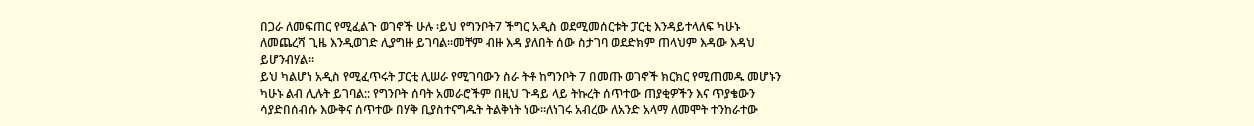በጋራ ለመፍጠር የሚፈልጉ ወገኖች ሁሉ ፡ይህ የግንቦት7 ችግር አዲስ ወደሚመሰርቱት ፓርቲ እንዳይተላለፍ ካሁኑ ለመጨረሻ ጊዜ እንዲወገድ ሊያግዙ ይገባል።መቸም ብዙ እዳ ያለበት ሰው ስታገባ ወደድክም ጠላህም እዳው እዳህ ይሆንብሃል።
ይህ ካልሆነ አዲስ የሚፈጥሩት ፓርቲ ሊሠራ የሚገባውን ስራ ትቶ ከግንቦት 7 በመጡ ወገኖች ክርክር የሚጠመዱ መሆኑን ካሁኑ ልብ ሊሉት ይገባል:: የግንቦት ሰባት አመራሮችም በዚህ ጉዳይ ላይ ትኩረት ሰጥተው ጠያቂዎችን እና ጥያቄውን ሳያድበሰብሱ እውቅና ሰጥተው በሃቅ ቢያስተናግዱት ትልቅነት ነው።ለነገሩ አብረው ለአንድ አላማ ለመሞት ተንከራተው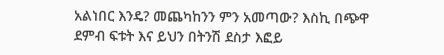አልነበር እንዴ? መጨካከንን ምን አመጣው? እስኪ በጭዋ ደምብ ፍቱት እና ይህን በትንሽ ደስታ እፎይ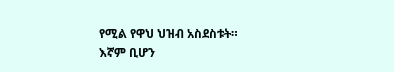የሚል የዋህ ህዝብ አስደስቱት።
እኛም ቢሆን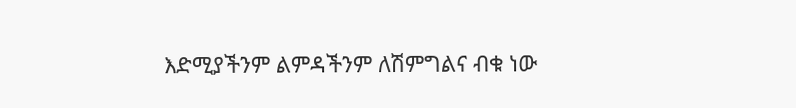እድሚያችንም ልምዳችንም ለሽምግልና ብቁ ነው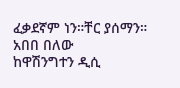ፈቃደኛም ነን።ቸር ያሰማን።
አበበ በለው
ከዋሽንግተን ዲሲ